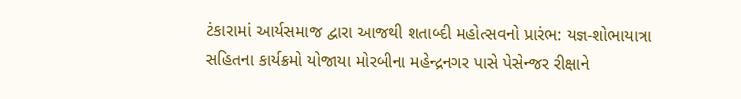ટંકારામાં આર્યસમાજ દ્વારા આજથી શતાબ્દી મહોત્સવનો પ્રારંભ: યજ્ઞ-શોભાયાત્રા સહિતના કાર્યક્રમો યોજાયા મોરબીના મહેન્દ્રનગર પાસે પેસેન્જર રીક્ષાને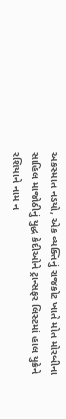અકસ્માત નડયો, એક વ્યક્તિનું રાજકોટ ખાતે મોત મોરબીના સાહિલ માજોઠીનું યુદ્ધ કેદીઓને ટ્રાન્સફર લિસ્ટમાં હાલ યુક્રેને રશિયાને નામ ન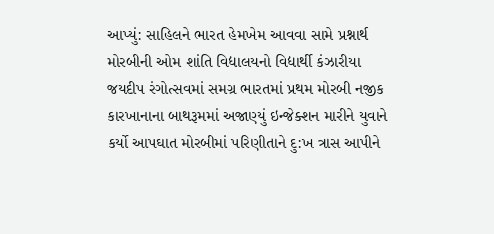આપ્યું: સાહિલને ભારત હેમખેમ આવવા સામે પ્રશ્નાર્થ મોરબીની ઓમ શાંતિ વિદ્યાલયનો વિદ્યાર્થી કંઝારીયા જયદીપ રંગોત્સવમાં સમગ્ર ભારતમાં પ્રથમ મોરબી નજીક કારખાનાના બાથરૂમમાં અજાણ્યું ઇન્જેક્શન મારીને યુવાને કર્યો આપઘાત મોરબીમાં પરિણીતાને દુ:ખ ત્રાસ આપીને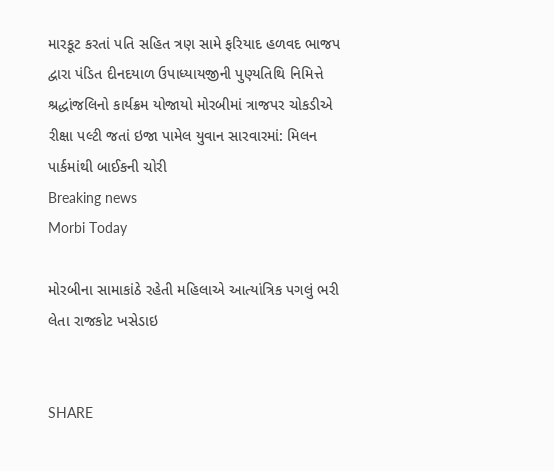મારકૂટ કરતાં પતિ સહિત ત્રણ સામે ફરિયાદ હળવદ ભાજપ દ્વારા પંડિત દીનદયાળ ઉપાધ્યાયજીની પુણ્યતિથિ નિમિત્તે શ્રદ્ધાંજલિનો કાર્યક્રમ યોજાયો મોરબીમાં ત્રાજપર ચોકડીએ રીક્ષા પલ્ટી જતાં ઇજા પામેલ યુવાન સારવારમાં: મિલન પાર્કમાંથી બાઈકની ચોરી
Breaking news
Morbi Today

મોરબીના સામાકાંઠે રહેતી મહિલાએ આત્યાંત્રિક પગલું ભરી લેતા રાજકોટ ખસેડાઇ


SHARE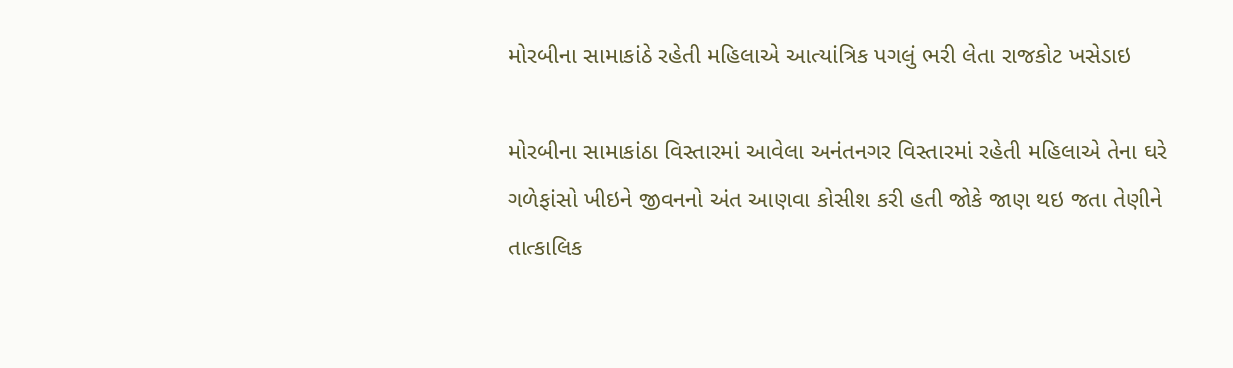મોરબીના સામાકાંઠે રહેતી મહિલાએ આત્યાંત્રિક પગલું ભરી લેતા રાજકોટ ખસેડાઇ

મોરબીના સામાકાંઠા વિસ્તારમાં આવેલા અનંતનગર વિસ્તારમાં રહેતી મહિલાએ તેના ઘરે ગળેફાંસો ખીઇને જીવનનો અંત આણવા કોસીશ કરી હતી જોકે જાણ થઇ જતા તેણીને તાત્કાલિક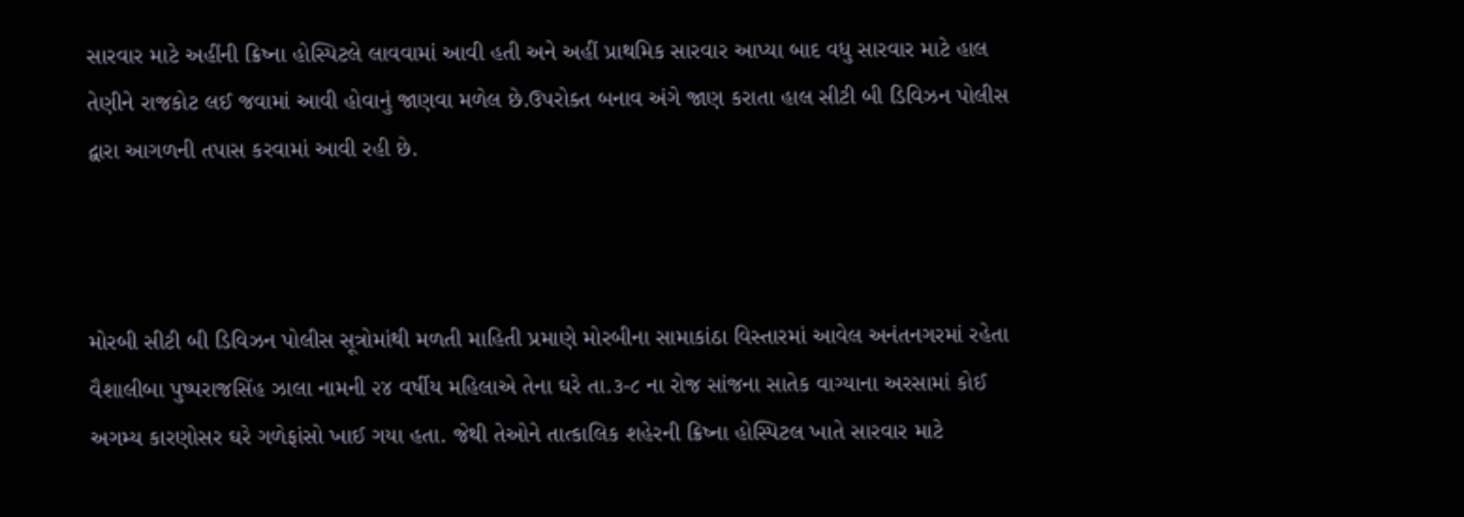સારવાર માટે અહીંની ક્રિષ્ના હોસ્પિટલે લાવવામાં આવી હતી અને અહીં પ્રાથમિક સારવાર આપ્યા બાદ વધુ સારવાર માટે હાલ તેણીને રાજકોટ લઈ જવામાં આવી હોવાનું જાણવા મળેલ છે.ઉપરોક્ત બનાવ અંગે જાણ કરાતા હાલ સીટી બી ડિવિઝન પોલીસ દ્વારા આગળની તપાસ કરવામાં આવી રહી છે.



મોરબી સીટી બી ડિવિઝન પોલીસ સૂત્રોમાંથી મળતી માહિતી પ્રમાણે મોરબીના સામાકાંઠા વિસ્તારમાં આવેલ અનંતનગરમાં રહેતા વૈશાલીબા પુષ્પરાજસિંહ ઝાલા નામની ૨૪ વર્ષીય મહિલાએ તેના ઘરે તા.૩-૮ ના રોજ સાંજના સાતેક વાગ્યાના અરસામાં કોઈ અગમ્ય કારણોસર ઘરે ગળેફાંસો ખાઈ ગયા હતા. જેથી તેઓને તાત્કાલિક શહેરની ક્રિષ્ના હોસ્પિટલ ખાતે સારવાર માટે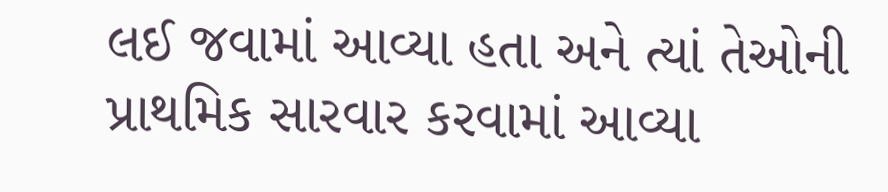લઈ જવામાં આવ્યા હતા અને ત્યાં તેઓની પ્રાથમિક સારવાર કરવામાં આવ્યા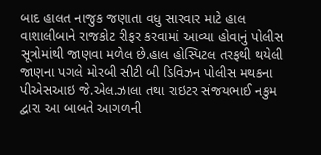બાદ હાલત નાજુક જણાતા વધુ સારવાર માટે હાલ વાશાલીબાને રાજકોટ રીફર કરવામાં આવ્યા હોવાનું પોલીસ સૂત્રોમાંથી જાણવા મળેલ છે.હાલ હોસ્પિટલ તરફથી થયેલી જાણના પગલે મોરબી સીટી બી ડિવિઝન પોલીસ મથકના પીએસઆઇ જે.એલ.ઝાલા તથા રાઇટર સંજયભાઈ નકુમ દ્વારા આ બાબતે આગળની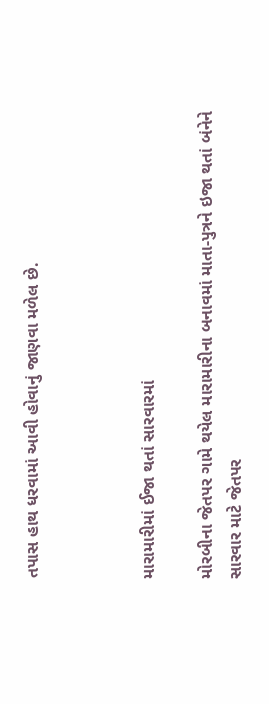તપાસ હાથ ધરવામાં આવી હોવાનું જાણવા મળેલ છે.



મારામારીમાં ઈજા થતાં સારવારમાં

મોરબીના જેતપર ગામે થયેલ મારામારીના બનાવમાં માતા-પુત્રને ઇજા થતાં બંનેને સારવાર માટે જેતપર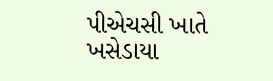પીએચસી ખાતે ખસેડાયા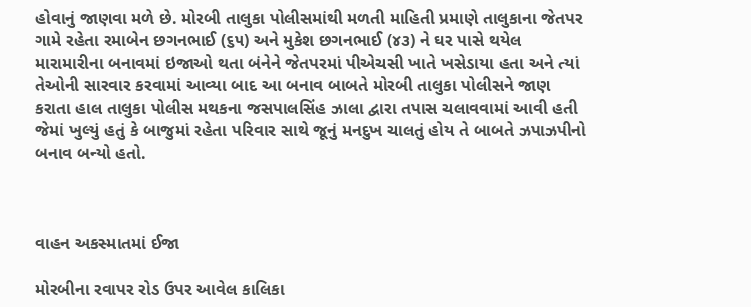હોવાનું જાણવા મળે છે. મોરબી તાલુકા પોલીસમાંથી મળતી માહિતી પ્રમાણે તાલુકાના જેતપર ગામે રહેતા રમાબેન છગનભાઈ (૬૫) અને મુકેશ છગનભાઈ (૪૩) ને ઘર પાસે થયેલ મારામારીના બનાવમાં ઇજાઓ થતા બંનેને જેતપરમાં પીએચસી ખાતે ખસેડાયા હતા અને ત્યાં તેઓની સારવાર કરવામાં આવ્યા બાદ આ બનાવ બાબતે મોરબી તાલુકા પોલીસને જાણ કરાતા હાલ તાલુકા પોલીસ મથકના જસપાલસિંહ ઝાલા દ્વારા તપાસ ચલાવવામાં આવી હતી જેમાં ખુલ્યું હતું કે બાજુમાં રહેતા પરિવાર સાથે જૂનું મનદુખ ચાલતું હોય તે બાબતે ઝપાઝપીનો બનાવ બન્યો હતો.



વાહન અકસ્માતમાં ઈજા

મોરબીના રવાપર રોડ ઉપર આવેલ કાલિકા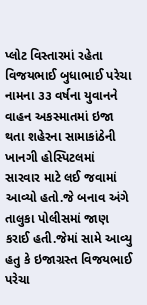પ્લોટ વિસ્તારમાં રહેતા વિજયભાઈ બુધાભાઈ પરેચા નામના ૩૩ વર્ષના યુવાનને વાહન અકસ્માતમાં ઇજા થતા શહેરના સામાકાંઠેની ખાનગી હોસ્પિટલમાં સારવાર માટે લઈ જવામાં આવ્યો હતો.જે બનાવ અંગે તાલુકા પોલીસમાં જાણ કરાઈ હતી.જેમાં સામે આવ્યુ હતુ કે ઇજાગ્રસ્ત વિજયભાઈ પરેચા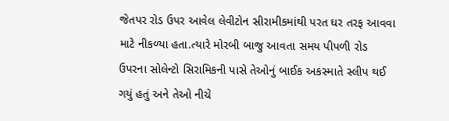જેતપર રોડ ઉપર આવેલ લેવીટોન સીરામીકમાંથી પરત ઘર તરફ આવવા માટે નીકળ્યા હતા.ત્યારે મોરબી બાજુ આવતા સમય પીપળી રોડ ઉપરના સોલેન્ટો સિરામિકની પાસે તેઓનું બાઈક અકસ્માતે સ્લીપ થઈ ગયું હતું અને તેઓ નીચે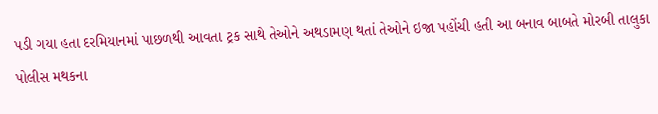પડી ગયા હતા દરમિયાનમાં પાછળથી આવતા ટ્રક સાથે તેઓને અથડામણ થતાં તેઓને ઇજા પહોંચી હતી આ બનાવ બાબતે મોરબી તાલુકા પોલીસ મથકના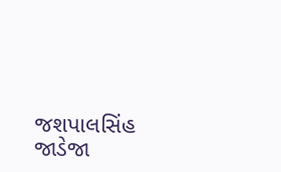જશપાલસિંહ જાડેજા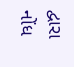દ્વારા નોંધ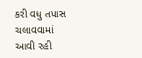કરી વધુ તપાસ ચલાવવામાં આવી રહી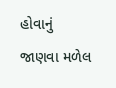હોવાનું જાણવા મળેલ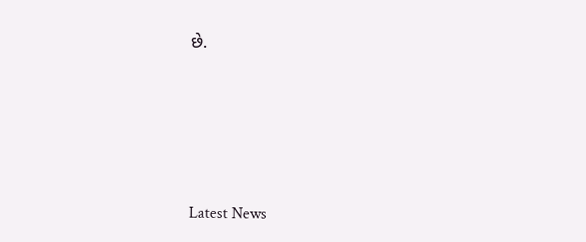છે.






Latest News